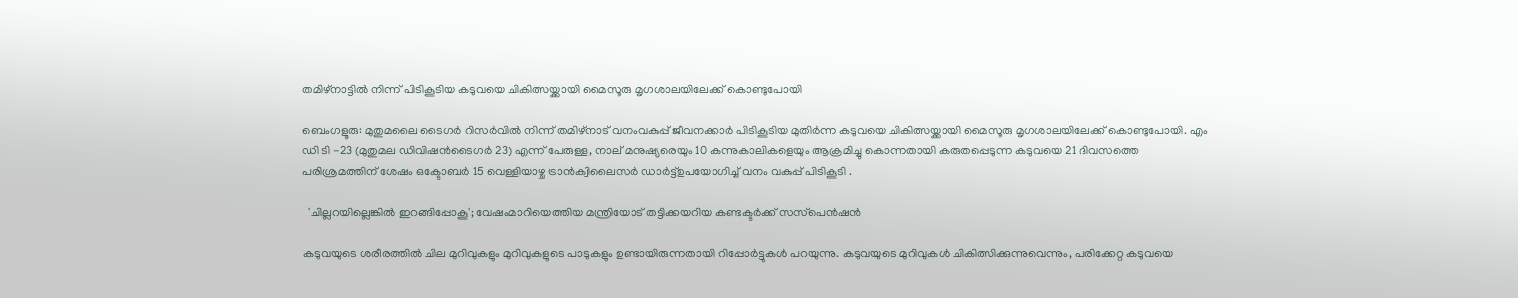തമിഴ്നാട്ടിൽ നിന്ന് പിടികൂടിയ കടുവയെ ചികിത്സയ്ക്കായി മൈസൂരു മൃഗശാലയിലേക്ക് കൊണ്ടുപോയി

ബെംഗളൂരു: മുതുമലൈ ടൈഗർ റിസർവിൽ നിന്ന് തമിഴ്നാട് വനംവകുപ്പ് ജീവനക്കാർ പിടികൂടിയ മുതിർന്ന കടുവയെ ചികിത്സയ്ക്കായി മൈസൂരു മൃഗശാലയിലേക്ക് കൊണ്ടുപോയി. എം ഡി ടി -23 (മുതുമല ഡിവിഷൻടൈഗർ 23) എന്ന് പേരുള്ള, നാല് മനുഷ്യരെയും 10 കന്നുകാലികളെയും ആക്രമിച്ചു കൊന്നതായി കരുതപ്പെടുന്ന കടുവയെ 21 ദിവസത്തെ പരിശ്രമത്തിന് ശേഷം ഒക്ടോബർ 15 വെള്ളിയാഴ്ച ട്രാൻക്വിലൈസർ ഡാർട്ട്ഉപയോഗിച്ച് വനം വകുപ്പ് പിടികൂടി .

  'ചില്ലറയില്ലെങ്കിൽ ഇറങ്ങിപ്പോകൂ'; വേഷംമാറിയെത്തിയ മന്ത്രിയോട് തട്ടിക്കയറിയ കണ്ടക്ടർക്ക് സസ്‌പെൻഷൻ

കടുവയുടെ ശരീരത്തിൽ ചില മുറിവുകളും മുറിവുകളുടെ പാടുകളും ഉണ്ടായിരുന്നതായി റിപ്പോർട്ടുകൾ പറയുന്നു. കടുവയുടെ മുറിവുകൾ ചികിത്സിക്കുന്നുവെന്നും, പരിക്കേറ്റ കടുവയെ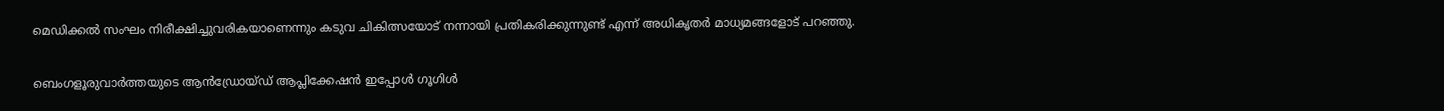മെഡിക്കൽ സംഘം നിരീക്ഷിച്ചുവരികയാണെന്നും കടുവ ചികിത്സയോട് നന്നായി പ്രതികരിക്കുന്നുണ്ട് എന്ന് അധികൃതർ മാധ്യമങ്ങളോട് പറഞ്ഞു.

ബെംഗളൂരുവാർത്തയുടെ ആൻഡ്രോയ്ഡ് ആപ്ലിക്കേഷൻ ഇപ്പോൾ ഗൂഗിൾ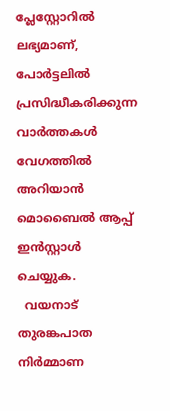പ്ലേസ്റ്റോറിൽ ലഭ്യമാണ്, പോർട്ടലിൽ പ്രസിദ്ധീകരിക്കുന്ന വാർത്തകൾ വേഗത്തിൽ അറിയാൻ മൊബൈൽ ആപ്പ് ഇൻസ്റ്റാൾ ചെയ്യുക.
  വയനാട് തുരങ്കപാത നിര്‍മ്മാണ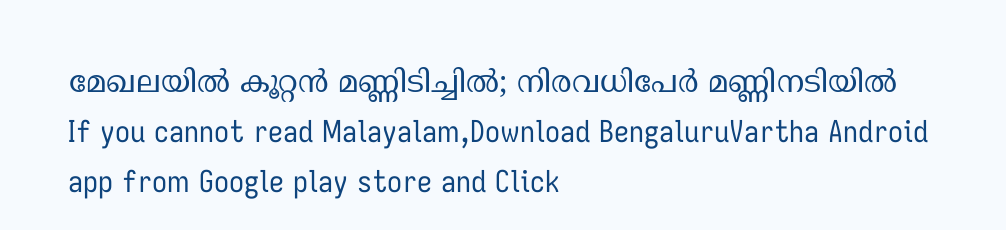മേഖലയില്‍ കൂറ്റന്‍ മണ്ണിടിച്ചില്‍; നിരവധിപേര്‍ മണ്ണിനടിയില്‍
If you cannot read Malayalam,Download BengaluruVartha Android app from Google play store and Click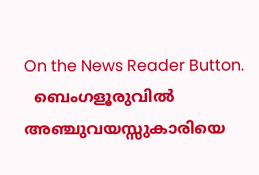On the News Reader Button.
  ബെംഗളൂരുവിൽ അഞ്ചുവയസ്സുകാരിയെ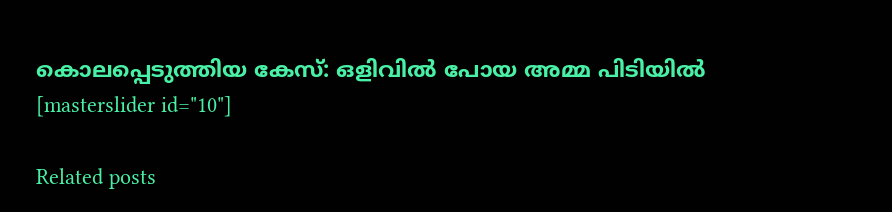കൊലപ്പെടുത്തിയ കേസ്: ഒളിവിൽ പോയ അമ്മ പിടിയിൽ
[masterslider id="10"]

Related posts